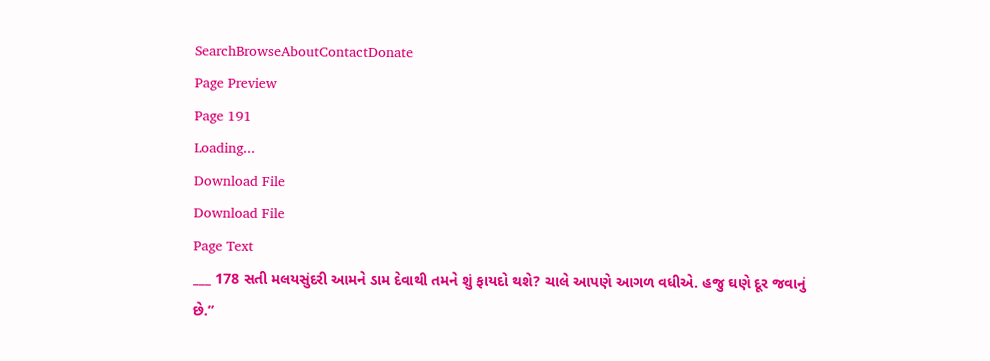SearchBrowseAboutContactDonate
Page Preview
Page 191
Loading...
Download File
Download File
Page Text
___ 178 સતી મલયસુંદરી આમને ડામ દેવાથી તમને શું ફાયદો થશે? ચાલે આપણે આગળ વધીએ. હજુ ઘણે દૂર જવાનું છે.”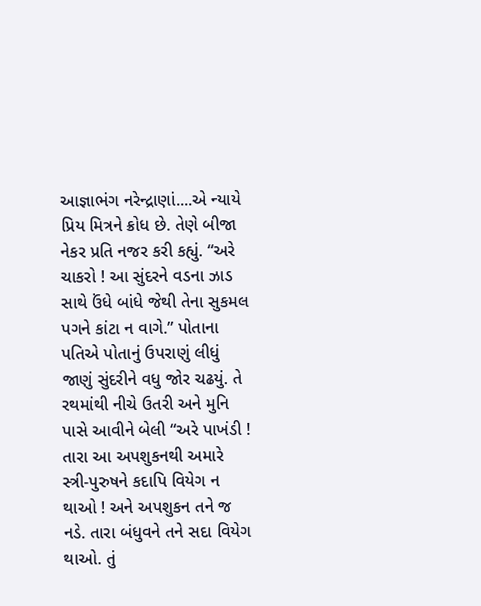આજ્ઞાભંગ નરેન્દ્રાણાં....એ ન્યાયે પ્રિય મિત્રને ક્રોધ છે. તેણે બીજા નેકર પ્રતિ નજર કરી કહ્યું. “અરે ચાકરો ! આ સુંદરને વડના ઝાડ સાથે ઉંધે બાંધે જેથી તેના સુકમલ પગને કાંટા ન વાગે.” પોતાના પતિએ પોતાનું ઉપરાણું લીધું જાણું સુંદરીને વધુ જોર ચઢયું. તે રથમાંથી નીચે ઉતરી અને મુનિ પાસે આવીને બેલી “અરે પાખંડી ! તારા આ અપશુકનથી અમારે સ્ત્રી-પુરુષને કદાપિ વિયેગ ન થાઓ ! અને અપશુકન તને જ નડે. તારા બંધુવને તને સદા વિયેગ થાઓ. તું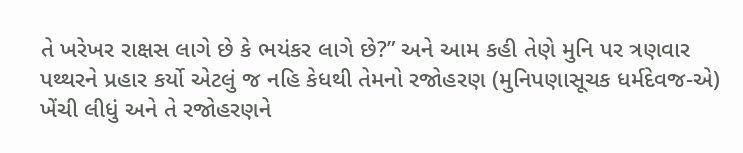તે ખરેખર રાક્ષસ લાગે છે કે ભયંકર લાગે છે?” અને આમ કહી તેણે મુનિ પર ત્રણવાર પથ્થરને પ્રહાર કર્યો એટલું જ નહિ કેધથી તેમનો રજોહરણ (મુનિપણાસૂચક ધર્મદેવજ-એ) ખેંચી લીધું અને તે રજોહરણને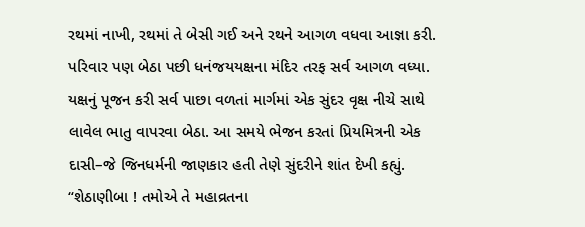રથમાં નાખી, રથમાં તે બેસી ગઈ અને રથને આગળ વધવા આજ્ઞા કરી. પરિવાર પણ બેઠા પછી ધનંજયયક્ષના મંદિર તરફ સર્વ આગળ વધ્યા. યક્ષનું પૂજન કરી સર્વ પાછા વળતાં માર્ગમાં એક સુંદર વૃક્ષ નીચે સાથે લાવેલ ભાતુ વાપરવા બેઠા. આ સમયે ભેજન કરતાં પ્રિયમિત્રની એક દાસી–જે જિનધર્મની જાણકાર હતી તેણે સુંદરીને શાંત દેખી કહ્યું. “શેઠાણીબા ! તમોએ તે મહાવ્રતના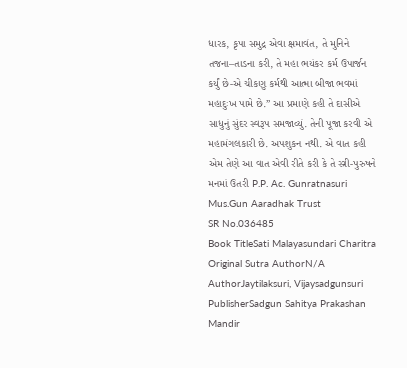ધારક, કૃપા સમુદ્ર એવા ક્ષમાવંત, તે મુનિને તજના–તાડના કરી, તે મહા ભયંકર કર્મ ઉપાર્જન કર્યું છે-એ ચીકણુ કર્મથી આત્મા બીજા ભવમાં મહાદુઃખ પામે છે.” આ પ્રમાણે કહી તે દાસીએ સાધુનું સુંદર સ્વરૂપ સમજાવ્યું. તેની પૂજા કરવી એ મહામંગલકારી છે. અપશુકન નથી. એ વાત કહી એમ તેણે આ વાત એવી રીતે કરી કે તે સ્ત્રી-પુરુષને મનમાં ઉતરી P.P. Ac. Gunratnasuri Mus.Gun Aaradhak Trust
SR No.036485
Book TitleSati Malayasundari Charitra
Original Sutra AuthorN/A
AuthorJaytilaksuri, Vijaysadgunsuri
PublisherSadgun Sahitya Prakashan Mandir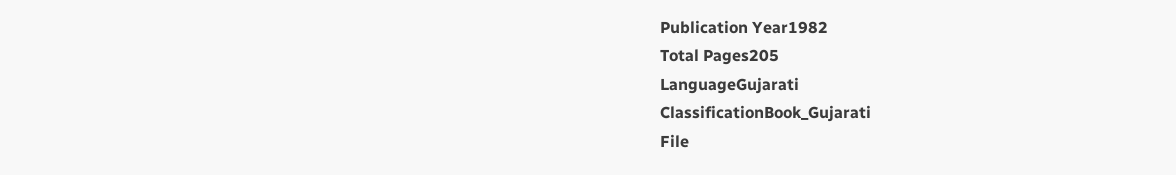Publication Year1982
Total Pages205
LanguageGujarati
ClassificationBook_Gujarati
File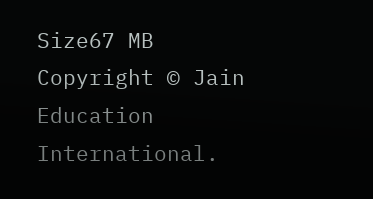Size67 MB
Copyright © Jain Education International.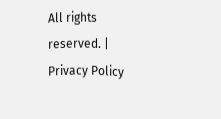All rights reserved. | Privacy Policy